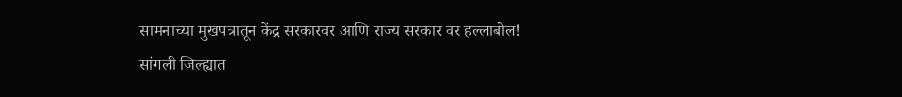सामनाच्या मुखपत्रातून केंद्र सरकारवर आणि राज्य सरकार वर हल्लाबोल!
सांगली जिल्ह्यात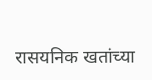रासयनिक खतांच्या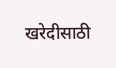खरेदीसाठी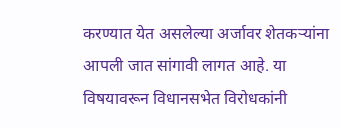करण्यात येत असलेल्या अर्जावर शेतकऱ्यांना आपली जात सांगावी लागत आहे. या विषयावरून विधानसभेत विरोधकांनी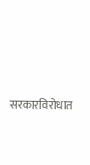सरकारविरोधात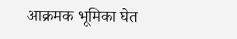आक्रमक भूमिका घेत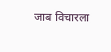जाब विचारला